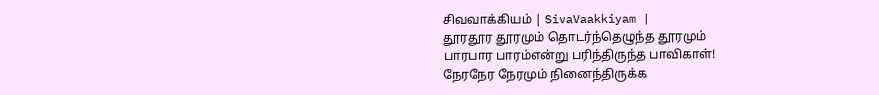சிவவாக்கியம் | SivaVaakkiyam |
தூரதூர தூரமும் தொடர்ந்தெழுந்த தூரமும்
பாரபார பாரம்என்று பரிந்திருந்த பாவிகாள்!
நேரநேர நேரமும் நினைந்திருக்க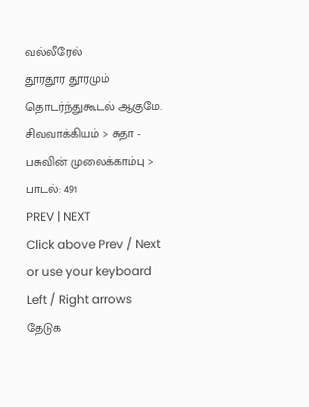வல்லீரேல்
தூரதூர தூரமும் தொடர்ந்துகூடல் ஆகுமே.
சிவவாக்கியம் > சுதா - பசுவின் முலைக்காம்பு > பாடல்: 491
PREV | NEXT
Click above Prev / Next or use your keyboard Left / Right arrows
தேடுக